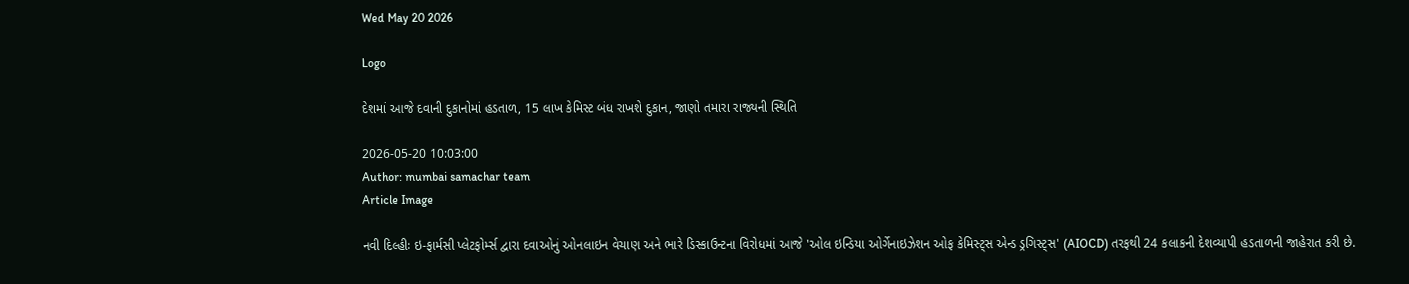Wed May 20 2026

Logo

દેશમાં આજે દવાની દુકાનોમાં હડતાળ, 15 લાખ કેમિસ્ટ બંધ રાખશે દુકાન, જાણો તમારા રાજ્યની સ્થિતિ

2026-05-20 10:03:00
Author: mumbai samachar team
Article Image

નવી દિલ્હીઃ ઇ-ફાર્મસી પ્લેટફોર્મ્સ દ્વારા દવાઓનું ઓનલાઇન વેચાણ અને ભારે ડિસ્કાઉન્ટના વિરોધમાં આજે 'ઓલ ઇન્ડિયા ઓર્ગેનાઇઝેશન ઓફ કેમિસ્ટ્સ એન્ડ ડ્રગિસ્ટ્સ' (AIOCD) તરફથી 24 કલાકની દેશવ્યાપી હડતાળની જાહેરાત કરી છે.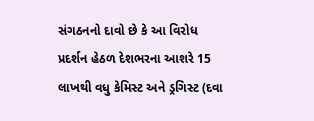સંગઠનનો દાવો છે કે આ વિરોધ પ્રદર્શન હેઠળ દેશભરના આશરે 15 લાખથી વધુ કેમિસ્ટ અને ડ્રગિસ્ટ (દવા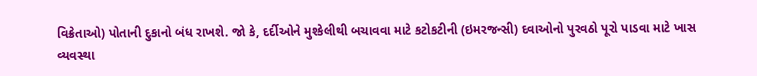વિક્રેતાઓ) પોતાની દુકાનો બંધ રાખશે. જો કે, દર્દીઓને મુશ્કેલીથી બચાવવા માટે કટોકટીની (ઇમરજન્સી) દવાઓનો પુરવઠો પૂરો પાડવા માટે ખાસ વ્યવસ્થા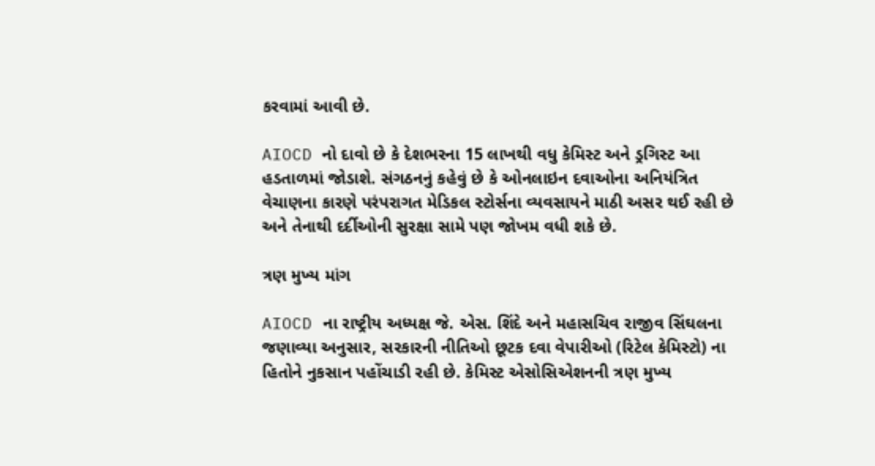કરવામાં આવી છે.

AIOCD નો દાવો છે કે દેશભરના 15 લાખથી વધુ કેમિસ્ટ અને ડ્રગિસ્ટ આ હડતાળમાં જોડાશે. સંગઠનનું કહેવું છે કે ઓનલાઇન દવાઓના અનિયંત્રિત વેચાણના કારણે પરંપરાગત મેડિકલ સ્ટોર્સના વ્યવસાયને માઠી અસર થઈ રહી છે અને તેનાથી દર્દીઓની સુરક્ષા સામે પણ જોખમ વધી શકે છે.

ત્રણ મુખ્ય માંગ

AIOCD ના રાષ્ટ્રીય અધ્યક્ષ જે. એસ. શિંદે અને મહાસચિવ રાજીવ સિંઘલના જણાવ્યા અનુસાર, સરકારની નીતિઓ છૂટક દવા વેપારીઓ (રિટેલ કેમિસ્ટો) ના હિતોને નુકસાન પહોંચાડી રહી છે. કેમિસ્ટ એસોસિએશનની ત્રણ મુખ્ય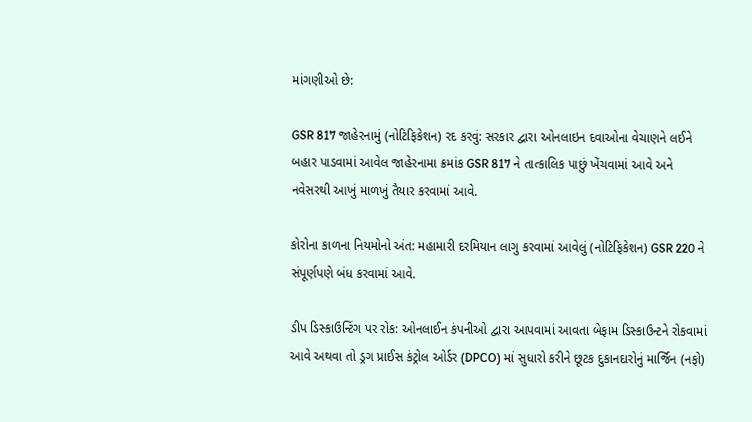માંગણીઓ છે:

GSR 817 જાહેરનામું (નોટિફિકેશન) રદ કરવું: સરકાર દ્વારા ઓનલાઇન દવાઓના વેચાણને લઈને બહાર પાડવામાં આવેલ જાહેરનામા ક્રમાંક GSR 817 ને તાત્કાલિક પાછું ખેંચવામાં આવે અને નવેસરથી આખું માળખું તૈયાર કરવામાં આવે.

કોરોના કાળના નિયમોનો અંત: મહામારી દરમિયાન લાગુ કરવામાં આવેલું (નોટિફિકેશન) GSR 220 ને સંપૂર્ણપણે બંધ કરવામાં આવે.

ડીપ ડિસ્કાઉન્ટિંગ પર રોક: ઓનલાઈન કંપનીઓ દ્વારા આપવામાં આવતા બેફામ ડિસ્કાઉન્ટને રોકવામાં આવે અથવા તો ડ્રગ પ્રાઈસ કંટ્રોલ ઓર્ડર (DPCO) માં સુધારો કરીને છૂટક દુકાનદારોનું માર્જિન (નફો)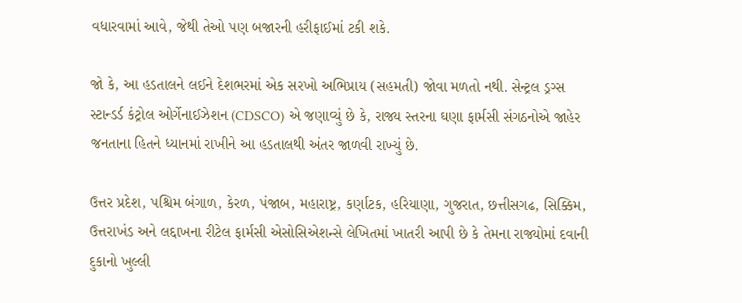વધારવામાં આવે, જેથી તેઓ પણ બજારની હરીફાઈમાં ટકી શકે.

જો કે, આ હડતાલને લઈને દેશભરમાં એક સરખો અભિપ્રાય (સહમતી) જોવા મળતો નથી. સેન્ટ્રલ ડ્રગ્સ સ્ટાન્ડર્ડ કંટ્રોલ ઓર્ગેનાઈઝેશન (CDSCO) એ જણાવ્યું છે કે, રાજ્ય સ્તરના ઘણા ફાર્મસી સંગઠનોએ જાહેર જનતાના હિતને ધ્યાનમાં રાખીને આ હડતાલથી અંતર જાળવી રાખ્યું છે.

ઉત્તર પ્રદેશ, પશ્ચિમ બંગાળ, કેરળ, પંજાબ, મહારાષ્ટ્ર, કર્ણાટક, હરિયાણા, ગુજરાત, છત્તીસગઢ, સિક્કિમ, ઉત્તરાખંડ અને લદ્દાખના રીટેલ ફાર્મસી એસોસિએશન્સે લેખિતમાં ખાતરી આપી છે કે તેમના રાજ્યોમાં દવાની દુકાનો ખુલ્લી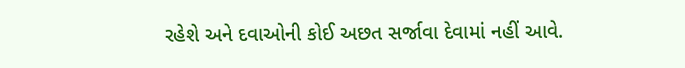રહેશે અને દવાઓની કોઈ અછત સર્જાવા દેવામાં નહીં આવે.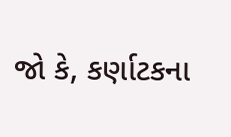જો કે, કર્ણાટકના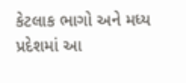કેટલાક ભાગો અને મધ્ય પ્રદેશમાં આ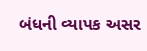બંધની વ્યાપક અસર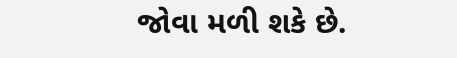જોવા મળી શકે છે.